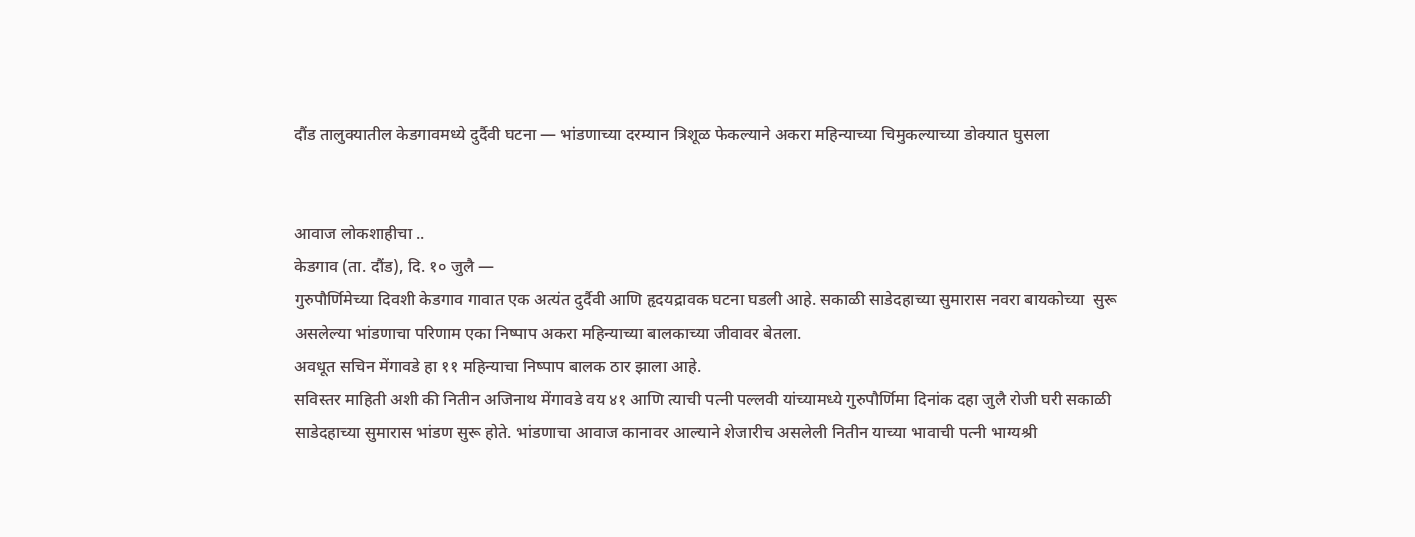दौंड तालुक्यातील केडगावमध्ये दुर्दैवी घटना — भांडणाच्या दरम्यान त्रिशूळ फेकल्याने अकरा महिन्याच्या चिमुकल्याच्या डोक्यात घुसला


आवाज लोकशाहीचा ..
केडगाव (ता. दौंड), दि. १० जुलै —
गुरुपौर्णिमेच्या दिवशी केडगाव गावात एक अत्यंत दुर्दैवी आणि हृदयद्रावक घटना घडली आहे. सकाळी साडेदहाच्या सुमारास नवरा बायकोच्या  सुरू असलेल्या भांडणाचा परिणाम एका निष्पाप अकरा महिन्याच्या बालकाच्या जीवावर बेतला.
अवधूत सचिन मेंगावडे हा ११ महिन्याचा निष्पाप बालक ठार झाला आहे.
सविस्तर माहिती अशी की नितीन अजिनाथ मेंगावडे वय ४१ आणि त्याची पत्नी पल्लवी यांच्यामध्ये गुरुपौर्णिमा दिनांक दहा जुलै रोजी घरी सकाळी साडेदहाच्या सुमारास भांडण सुरू होते. भांडणाचा आवाज कानावर आल्याने शेजारीच असलेली नितीन याच्या भावाची पत्नी भाग्यश्री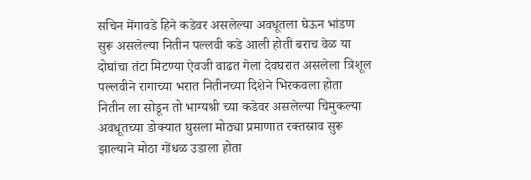सचिन मेंगावडे हिने कडेवर असलेल्या अवधूतला घेऊन भांडण सुरू असलेल्या नितीन पल्लवी कडे आली होती बराच वेळ या दोघांचा तंटा मिटण्या ऐवजी वाढत गेला देवघरात असलेला त्रिशूल पल्लवीने रागाच्या भरात नितीनच्या दिशेने भिरकवला होता  नितीन ला सोडून तो भाग्यश्री च्या कडेवर असलेल्या चिमुकल्या अवधूतच्या डोक्यात घुसला मोठ्या प्रमाणात रक्तस्राव सुरू झाल्याने मोठा गोंधळ उडाला होता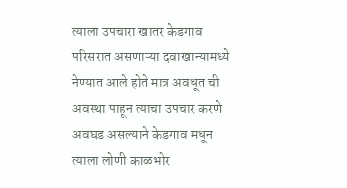त्याला उपचारा खातर केडगाव परिसरात असणाऱ्या दवाखान्यामध्ये नेण्यात आले होते मात्र अवधूत ची अवस्था पाहून त्याचा उपचार करणे अवघड असल्याने केडगाव मधून त्याला लोणी काळभोर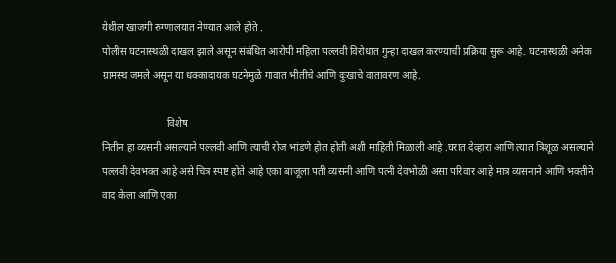येथील खाजगी रुग्णालयात नेण्यात आले होते .
पोलीस घटनास्थळी दाखल झाले असून संबंधित आरोपी महिला पल्लवी विरोधात गुन्हा दाखल करण्याची प्रक्रिया सुरू आहे. घटनास्थळी अनेक ग्रामस्थ जमले असून या धक्कादायक घटनेमुळे गावात भीतीचे आणि दुःखाचे वातावरण आहे.

                         विशेष
नितीन हा व्यसनी असल्याने पल्लवी आणि त्याची रोज भांडणे होत होती अशी माहिती मिळाली आहे .घरात देव्हारा आणि त्यात त्रिशूळ असल्याने पल्लवी देवभक्त आहे असे चित्र स्पष्ट होते आहे एका बाजूला पती व्यसनी आणि पत्नी देवभोळी असा परिवार आहे मात्र व्यसनाने आणि भक्तीने वाद केला आणि एका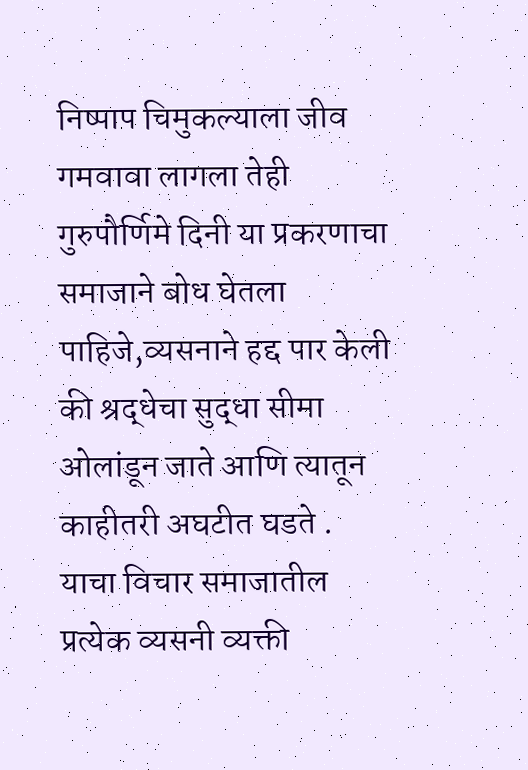निष्पाप चिमुकल्याला जीव गमवावा लागला तेही गुरुपौर्णिमे दिनी या प्रकरणाचा समाजाने बोध घेतला पाहिजे,व्यसनाने हद्द पार केली की श्रद्धेचा सुद्धा सीमा ओलांडून जाते आणि त्यातून काहीतरी अघटीत घडते .
याचा विचार समाजातील प्रत्येक व्यसनी व्यक्ती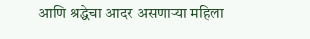आणि श्रद्धेचा आदर असणाऱ्या महिला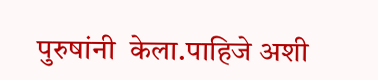पुरुषांनी  केला.पाहिजे अशी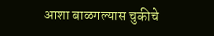आशा बाळगल्यास चुकीचे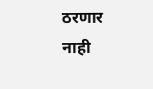ठरणार नाही